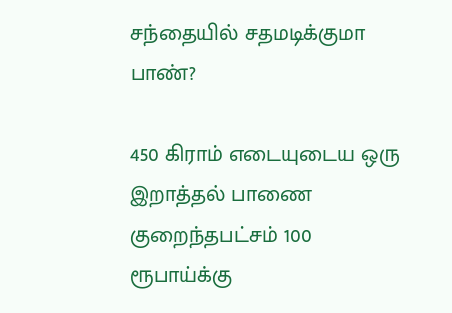சந்தையில் சதமடிக்குமா பாண்?

450 கிராம் எடையுடைய ஒரு இறாத்தல் பாணை குறைந்தபட்சம் 100 ரூபாய்க்கு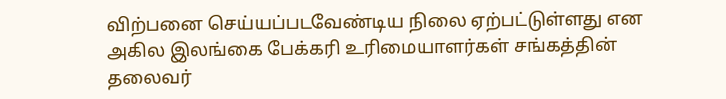விற்பனை செய்யப்படவேண்டிய நிலை ஏற்பட்டுள்ளது என அகில இலங்கை பேக்கரி உரிமையாளர்கள் சங்கத்தின் தலைவர்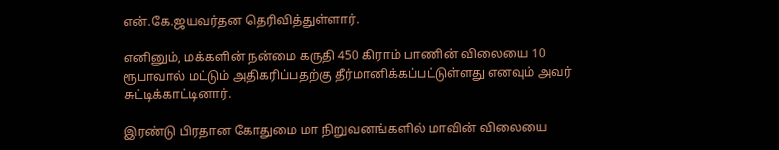என்.கே.ஜயவர்தன தெரிவித்துள்ளார்.

எனினும், மக்களின் நன்மை கருதி 450 கிராம் பாணின் விலையை 10 ரூபாவால் மட்டும் அதிகரிப்பதற்கு தீர்மானிக்கப்பட்டுள்ளது எனவும் அவர் சுட்டிக்காட்டினார்.

இரண்டு பிரதான கோதுமை மா நிறுவனங்களில் மாவின் விலையை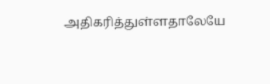அதிகரித்துள்ளதாலேயே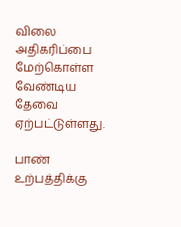விலை அதிகரிப்பை மேற்கொள்ள வேண்டிய தேவை ஏற்பட்டுள்ளது.

பாண் உற்பத்திக்கு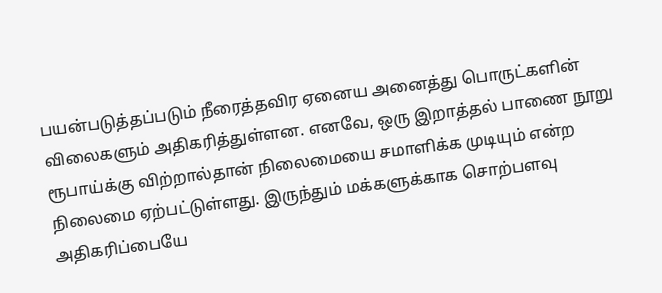பயன்படுத்தப்படும் நீரைத்தவிர ஏனைய அனைத்து பொருட்களின் விலைகளும் அதிகரித்துள்ளன. எனவே, ஒரு இறாத்தல் பாணை நூறு ரூபாய்க்கு விற்றால்தான் நிலைமையை சமாளிக்க முடியும் என்ற நிலைமை ஏற்பட்டுள்ளது. இருந்தும் மக்களுக்காக சொற்பளவு அதிகரிப்பையே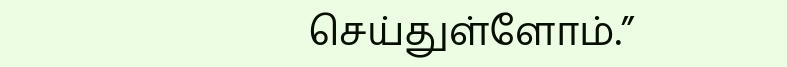செய்துள்ளோம்.”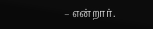– என்றார்.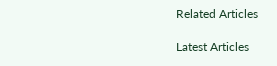Related Articles

Latest Articles